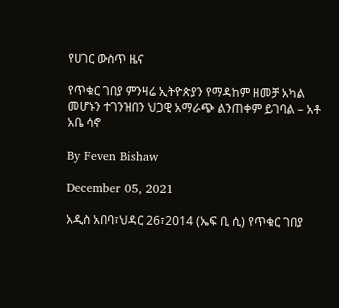የሀገር ውስጥ ዜና

የጥቁር ገበያ ምንዛሬ ኢትዮጵያን የማዳከም ዘመቻ አካል መሆኑን ተገንዝበን ህጋዊ አማራጭ ልንጠቀም ይገባል – አቶ አቤ ሳኖ

By Feven Bishaw

December 05, 2021

አዲስ አበባ፣ህዳር 26፣2014 (ኤፍ ቢ ሲ) የጥቁር ገበያ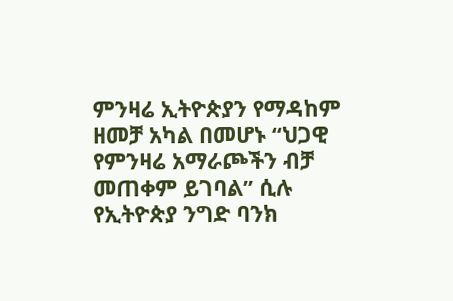ምንዛሬ ኢትዮጵያን የማዳከም ዘመቻ አካል በመሆኑ “ህጋዊ የምንዛሬ አማራጮችን ብቻ መጠቀም ይገባል” ሲሉ የኢትዮጵያ ንግድ ባንክ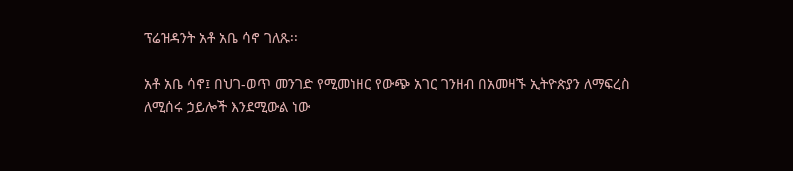ፕሬዝዳንት አቶ አቤ ሳኖ ገለጹ፡፡

አቶ አቤ ሳኖ፤ በህገ-ወጥ መንገድ የሚመነዘር የውጭ አገር ገንዘብ በአመዛኙ ኢትዮጵያን ለማፍረስ ለሚሰሩ ኃይሎች እንደሚውል ነው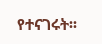የተናገሩት፡፡